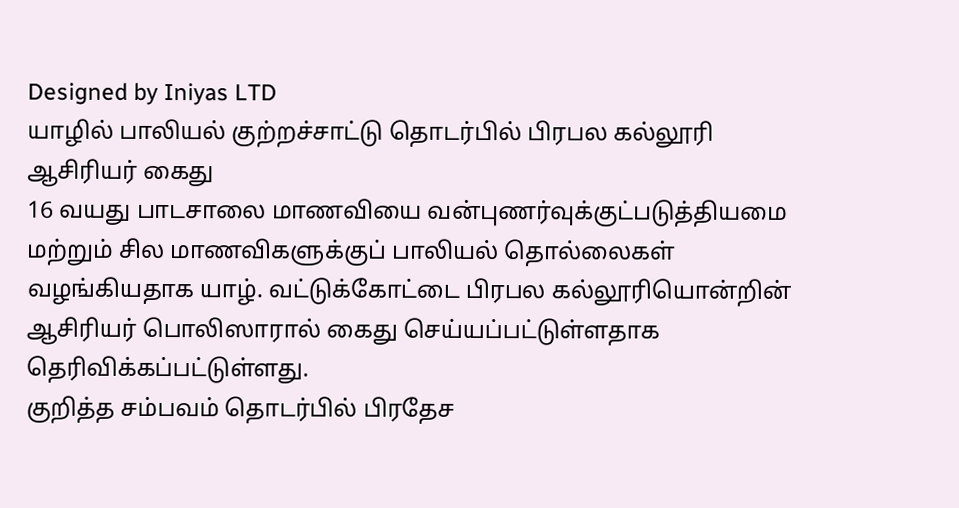Designed by Iniyas LTD
யாழில் பாலியல் குற்றச்சாட்டு தொடர்பில் பிரபல கல்லூரி ஆசிரியர் கைது
16 வயது பாடசாலை மாணவியை வன்புணர்வுக்குட்படுத்தியமை மற்றும் சில மாணவிகளுக்குப் பாலியல் தொல்லைகள் வழங்கியதாக யாழ். வட்டுக்கோட்டை பிரபல கல்லூரியொன்றின் ஆசிரியர் பொலிஸாரால் கைது செய்யப்பட்டுள்ளதாக தெரிவிக்கப்பட்டுள்ளது.
குறித்த சம்பவம் தொடர்பில் பிரதேச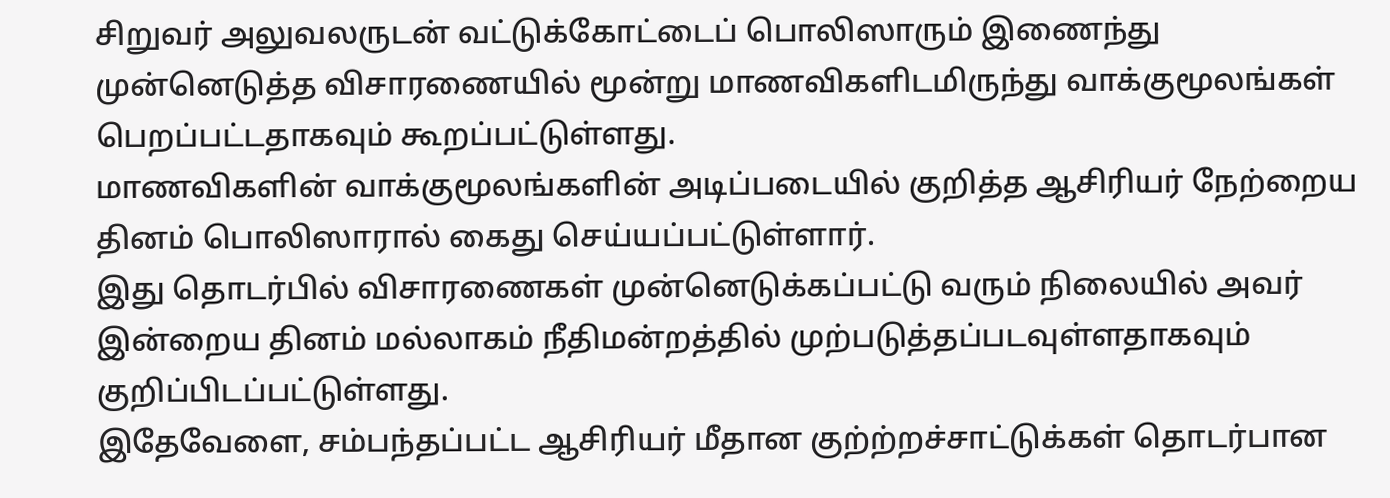சிறுவர் அலுவலருடன் வட்டுக்கோட்டைப் பொலிஸாரும் இணைந்து முன்னெடுத்த விசாரணையில் மூன்று மாணவிகளிடமிருந்து வாக்குமூலங்கள் பெறப்பட்டதாகவும் கூறப்பட்டுள்ளது.
மாணவிகளின் வாக்குமூலங்களின் அடிப்படையில் குறித்த ஆசிரியர் நேற்றைய தினம் பொலிஸாரால் கைது செய்யப்பட்டுள்ளார்.
இது தொடர்பில் விசாரணைகள் முன்னெடுக்கப்பட்டு வரும் நிலையில் அவர் இன்றைய தினம் மல்லாகம் நீதிமன்றத்தில் முற்படுத்தப்படவுள்ளதாகவும் குறிப்பிடப்பட்டுள்ளது.
இதேவேளை, சம்பந்தப்பட்ட ஆசிரியர் மீதான குற்ற்றச்சாட்டுக்கள் தொடர்பான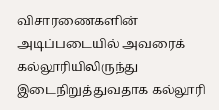விசாரணைகளின் அடிப்படையில் அவரைக் கல்லூரியிலிருந்து இடைநிறுத்துவதாக கல்லூரி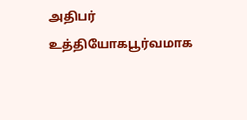அதிபர் உத்தியோகபூர்வமாக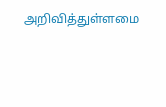அறிவித்துள்ளமை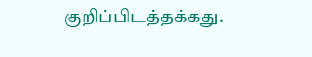குறிப்பிடத்தக்கது.